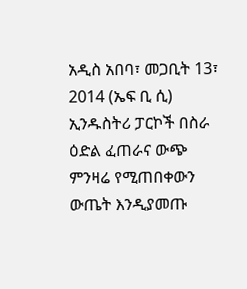አዲስ አበባ፣ መጋቢት 13፣ 2014 (ኤፍ ቢ ሲ) ኢንዱስትሪ ፓርኮች በስራ ዕድል ፈጠራና ውጭ ምንዛሬ የሚጠበቀውን ውጤት እንዲያመጡ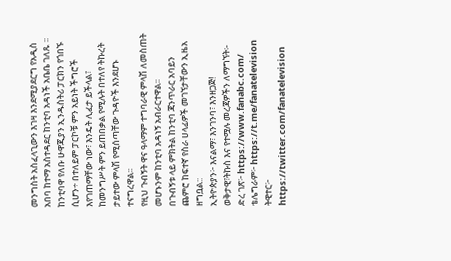መንግስት አስፈላጊውን እገዛ እንደሚያደርግ የአዲስ አበባ ከተማ አስተዳደር ከንቲባ አዳነች አቤቤ ገለጹ ፡፡
ከንቲባዋ የለቡ ሁዋጂያን ኢንዱስትሪ ፓርክን የጎበኙ ሲሆን÷ በተለይም ፓርኮቹ ምን አይነት ችግሮች እየገጠማቸው ነው፣ እንዴት ሊፈታ ይችላል፣ ከመንግሥት ምን ይጠበቃል የሚሉት በተለየ ትኩረት ታይተው ምላሽ የሚሰጣቸው ጉዳዮች እንደሆኑ ተናግረዋል፡፡
የዚህ ጉብኝት ዋና ዓላማም ተግባራዊ ምላሽ ለመስጠት መሆኑንም ከንቲባ አዳነኝ አብራርተዋል፡፡
በጉብኝቱ ላይ ምክትል ከንቲባ ጃንጥራር አባይን ጨምሮ ከፍተኛ የስራ ሀላፊዎች መገኘታቸውን ኢዜአ ዘግቧል::
ኢትዮጵያን፦ እናልማ፣ እንገንባ፣ እንዘጋጅ!
ወቅታዊ፣ትኩስ እና የተሟሉ መረጃዎችን ለማግኘት፡-
ድረ ገጽ፦ https://www.fanabc.com/
ቴሌግራም፦ https://t.me/fanatelevision
ትዊተር፦ https://twitter.com/fanatelevision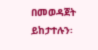በመወዳጀት ይከታተሉን፡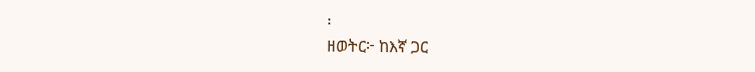፡
ዘወትር፦ ከእኛ ጋር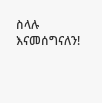ስላሉ እናመሰግናለን!